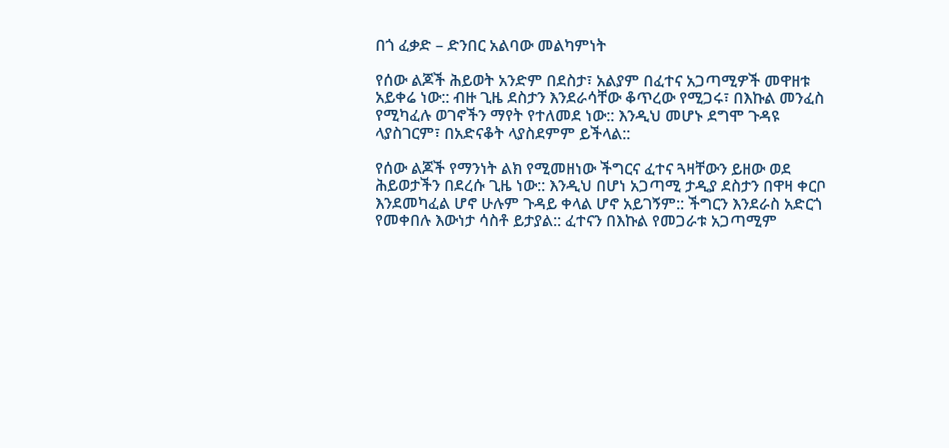በጎ ፈቃድ – ድንበር አልባው መልካምነት

የሰው ልጆች ሕይወት አንድም በደስታ፣ አልያም በፈተና አጋጣሚዎች መዋዘቱ አይቀሬ ነው:: ብዙ ጊዜ ደስታን እንደራሳቸው ቆጥረው የሚጋሩ፣ በእኩል መንፈስ የሚካፈሉ ወገኖችን ማየት የተለመደ ነው:: እንዲህ መሆኑ ደግሞ ጉዳዩ ላያስገርም፣ በአድናቆት ላያስደምም ይችላል::

የሰው ልጆች የማንነት ልክ የሚመዘነው ችግርና ፈተና ጓዛቸውን ይዘው ወደ ሕይወታችን በደረሱ ጊዜ ነው:: እንዲህ በሆነ አጋጣሚ ታዲያ ደስታን በዋዛ ቀርቦ እንደመካፈል ሆኖ ሁሉም ጉዳይ ቀላል ሆኖ አይገኝም:: ችግርን እንደራስ አድርጎ የመቀበሉ እውነታ ሳስቶ ይታያል:: ፈተናን በእኩል የመጋራቱ አጋጣሚም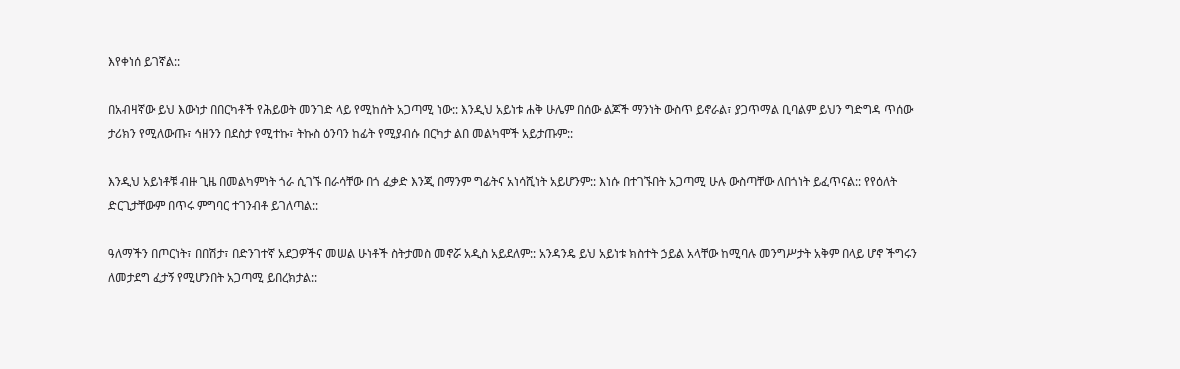እየቀነሰ ይገኛል::

በአብዛኛው ይህ እውነታ በበርካቶች የሕይወት መንገድ ላይ የሚከሰት አጋጣሚ ነው:: እንዲህ አይነቱ ሐቅ ሁሌም በሰው ልጆች ማንነት ውስጥ ይኖራል፣ ያጋጥማል ቢባልም ይህን ግድግዳ ጥሰው ታሪክን የሚለውጡ፣ ኅዘንን በደስታ የሚተኩ፣ ትኩስ ዕንባን ከፊት የሚያብሱ በርካታ ልበ መልካሞች አይታጡም::

እንዲህ አይነቶቹ ብዙ ጊዜ በመልካምነት ጎራ ሲገኙ በራሳቸው በጎ ፈቃድ እንጂ በማንም ግፊትና አነሳሺነት አይሆንም:: እነሱ በተገኙበት አጋጣሚ ሁሉ ውስጣቸው ለበጎነት ይፈጥናል:: የየዕለት ድርጊታቸውም በጥሩ ምግባር ተገንብቶ ይገለጣል::

ዓለማችን በጦርነት፣ በበሽታ፣ በድንገተኛ አደጋዎችና መሠል ሁነቶች ስትታመስ መኖሯ አዲስ አይደለም:: አንዳንዴ ይህ አይነቱ ክስተት ኃይል አላቸው ከሚባሉ መንግሥታት አቅም በላይ ሆኖ ችግሩን ለመታደግ ፈታኝ የሚሆንበት አጋጣሚ ይበረክታል::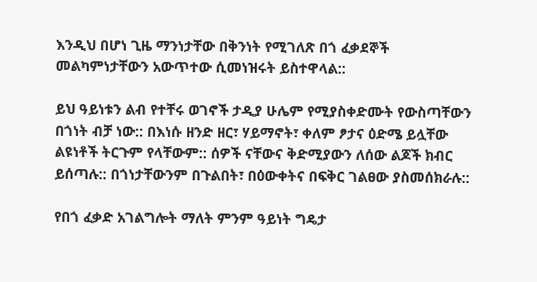እንዲህ በሆነ ጊዜ ማንነታቸው በቅንነት የሚገለጽ በጎ ፈቃደኞች መልካምነታቸውን አውጥተው ሲመነዝሩት ይስተዋላል::

ይህ ዓይነቱን ልብ የተቸሩ ወገኖች ታዲያ ሁሌም የሚያስቀድሙት የውስጣቸውን በጎነት ብቻ ነው:: በእነሱ ዘንድ ዘር፣ ሃይማኖት፣ ቀለም ፆታና ዕድሜ ይሏቸው ልዩነቶች ትርጉም የላቸውም:: ሰዎች ናቸውና ቅድሚያውን ለሰው ልጆች ክብር ይሰጣሉ:: በጎነታቸውንም በጉልበት፣ በዕውቀትና በፍቅር ገልፀው ያስመሰክራሉ::

የበጎ ፈቃድ አገልግሎት ማለት ምንም ዓይነት ግዴታ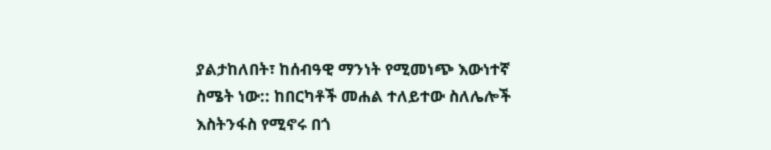ያልታከለበት፣ ከሰብዓዊ ማንነት የሚመነጭ እውነተኛ ስሜት ነው:: ከበርካቶች መሐል ተለይተው ስለሌሎች እስትንፋስ የሚኖሩ በጎ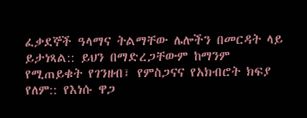ፈቃደኞች ዓላማና ትልማቸው ሌሎችን በመርዳት ላይ ይታነጻል:: ይህን በማድረጋቸውም ከማንም የሚጠይቁት የገንዘብ፣ የምስጋናና የአክብሮት ክፍያ የለም:: የእነሱ ዋጋ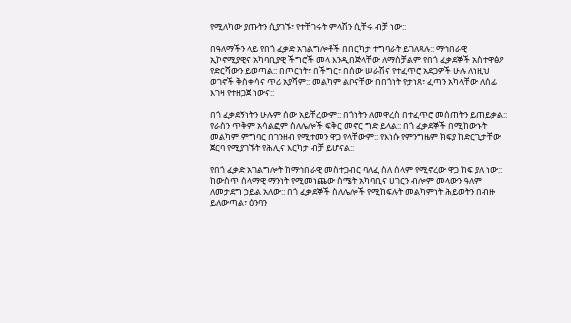የሚለካው ያጡትን ሲያገኙ፣ የተቸገሩት ምላሽን ሲቸሩ ብቻ ነው::

በዓለማችን ላይ የበጎ ፈቃድ አገልግሎቶች በበርካታ ተግባራት ይገለጻሉ:: ማኅበራዊ ኢኮኖሚያዊና አካባቢያዊ ችግሮች መላ እንዲበጅላቸው ለማስቻልም የበጎ ፈቃደኞች አስተዋፅዖ የድርሻውን ይወጣል:: በጦርነት፣ በችግር፣ በሰው ሠራሽና የተፈጥሮ አደጋዎች ሁሉ ለነዚህ ወገኖች ቅስቀሳና ጥሪ አያሻም:: መልካም ልቦናቸው በበጎነት የታነጸ፣ ፈጣን አካላቸው ለሰፊ እገዛ የተዘጋጀ ነውና::

በጎ ፈቃደኝነትን ሁሉም ሰው አይቸረውም:: በጎነትን ለመዋረስ በተፈጥሮ መሰጠትን ይጠይቃል:: የራስን ጥቅም አሳልፎም ስለሌሎች ፍቅር መኖር ግድ ይላል:: በጎ ፈቃደኞች በሚከውኑት መልካም ምግባር በገንዘብ የሚተመን ዋጋ የላቸውም:: የእነሱ የምንግዜም ክፍያ ከድርጊታቸው ጀርባ የሚያገኙት የሕሊና እርካታ ብቻ ይሆናል::

የበጎ ፈቃድ አገልግሎት ከማኅበራዊ መስተጋብር ባለፈ ስለ ሰላም የሚኖረው ዋጋ ከፍ ያለ ነው:: ከውስጥ ሰላማዊ ማንነት የሚመነጨው ስሜት አካባቢና ሀገርን ብሎም መላውን ዓለም ለመታደግ ኃይል አለው:: በጎ ፈቃደኞች ስለሌሎች የሚከፍሉት መልካምነት ሕይወትን በብዙ ይለውጣል፣ ዕንባን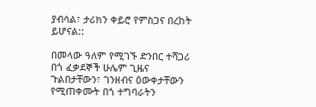ያብሳል፣ ታሪክን ቀይሮ የምስጋና በረከት ይሆናል::

በመላው ዓለም የሚገኙ ድንበር ተሻጋሪ በጎ ፈቃደኞች ሁሌም ጊዜና ጉልበታቸውን፣ ገንዘብና ዕውቀታቸውን የሚጠቀሙት በጎ ተግባራትን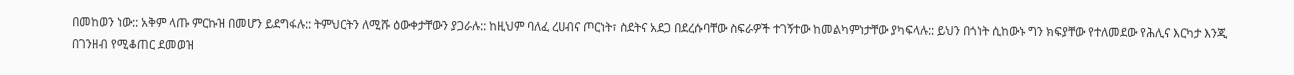በመከወን ነው:: አቅም ላጡ ምርኩዝ በመሆን ይደግፋሉ:: ትምህርትን ለሚሹ ዕውቀታቸውን ያጋራሉ:: ከዚህም ባለፈ ረሀብና ጦርነት፣ ስደትና አደጋ በደረሱባቸው ስፍራዎች ተገኝተው ከመልካምነታቸው ያካፍላሉ:: ይህን በጎነት ሲከውኑ ግን ክፍያቸው የተለመደው የሕሊና እርካታ እንጂ በገንዘብ የሚቆጠር ደመወዝ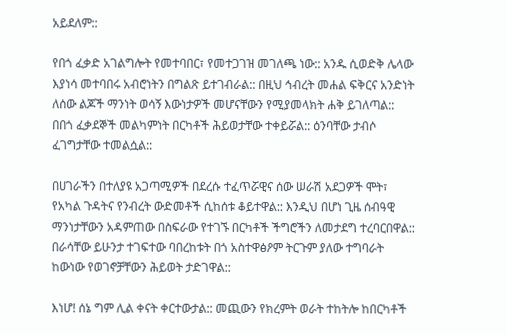አይደለም::

የበጎ ፈቃድ አገልግሎት የመተባበር፣ የመተጋገዝ መገለጫ ነው:: አንዱ ሲወድቅ ሌላው እያነሳ መተባበሩ አብሮነትን በግልጽ ይተገብራል:: በዚህ ኅብረት መሐል ፍቅርና አንድነት ለሰው ልጆች ማንነት ወሳኝ እውነታዎች መሆናቸውን የሚያመላክት ሐቅ ይገለጣል:: በበጎ ፈቃደኞች መልካምነት በርካቶች ሕይወታቸው ተቀይሯል:: ዕንባቸው ታብሶ ፈገግታቸው ተመልሷል::

በሀገራችን በተለያዩ አጋጣሚዎች በደረሱ ተፈጥሯዊና ሰው ሠራሽ አደጋዎች ሞት፣ የአካል ጉዳትና የንብረት ውድመቶች ሲከሰቱ ቆይተዋል:: እንዲህ በሆነ ጊዜ ሰብዓዊ ማንነታቸውን አዳምጠው በስፍራው የተገኙ በርካቶች ችግሮችን ለመታደግ ተረባርበዋል:: በራሳቸው ይሁንታ ተገፍተው ባበረከቱት በጎ አስተዋፅዖም ትርጉም ያለው ተግባራት ከውነው የወገኖቻቸውን ሕይወት ታድገዋል::

እነሆ! ሰኔ ግም ሊል ቀናት ቀርተውታል:: መጪውን የክረምት ወራት ተከትሎ ከበርካቶች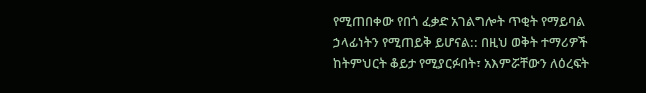የሚጠበቀው የበጎ ፈቃድ አገልግሎት ጥቂት የማይባል ኃላፊነትን የሚጠይቅ ይሆናል:: በዚህ ወቅት ተማሪዎች ከትምህርት ቆይታ የሚያርፉበት፣ አእምሯቸውን ለዕረፍት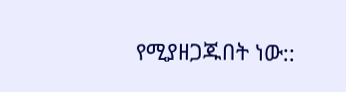የሚያዘጋጁበት ነው::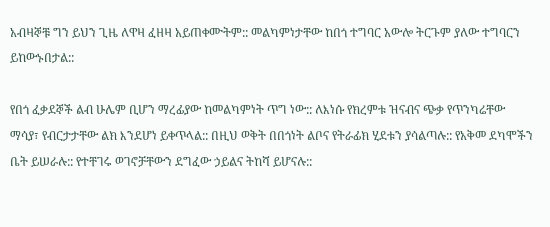አብዛኞቹ ግን ይህን ጊዜ ለዋዛ ፈዘዛ አይጠቀሙትም:: መልካምነታቸው ከበጎ ተግባር አውሎ ትርጉም ያለው ተግባርን ይከውኑበታል::

የበጎ ፈቃደኞች ልብ ሁሌም ቢሆን ማረፊያው ከመልካምነት ጥግ ነው:: ለእነሱ የክረምቱ ዝናብና ጭቃ የጥንካሬቸው ማሳያ፣ የብርታታቸው ልክ እንደሆነ ይቀጥላል:: በዚህ ወቅት በበጎነት ልቦና የትራፊክ ሂደቱን ያሳልጣሉ:: የአቅመ ደካሞችን ቤት ይሠራሉ:: የተቸገሩ ወገኖቻቸውን ደግፈው ኃይልና ትከሻ ይሆናሉ::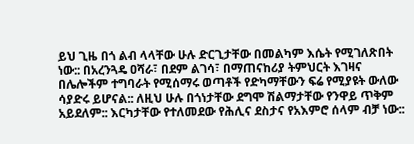ይህ ጊዜ በጎ ልብ ላላቸው ሁሉ ድርጊታቸው በመልካም እሴት የሚገለጽበት ነው:: በአረንጓዴ ዐሻራ፣ በደም ልገሳ፣ በማጠናከሪያ ትምህርት እገዛና በሌሎችም ተግባራት የሚሰማሩ ወጣቶች የድካማቸውን ፍሬ የሚያዩት ውለው ሳያድሩ ይሆናል:: ለዚህ ሁሉ በጎነታቸው ደግሞ ሽልማታቸው የንዋይ ጥቅም አይደለም:: እርካታቸው የተለመደው የሕሊና ደስታና የአእምሮ ሰላም ብቻ ነው::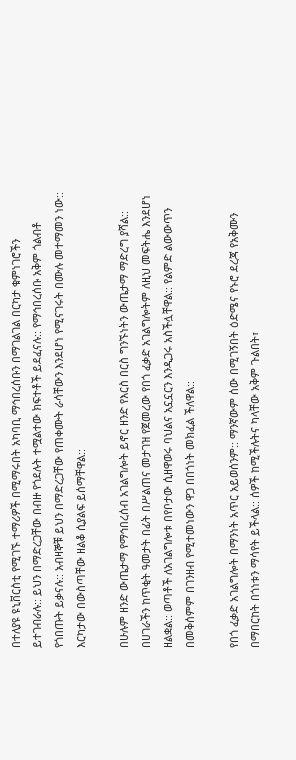በተለያዩ ዩኒቨርስቲ የሚገኙ ተማሪዎች በሚማሩበት አካባቢ ማኅበረሰቡን በማገልገል በርካታ ቁምነገሮችን ይተገብራሉ:: ይህን በማድረጋቸው በብዙ የጎደሉት ተሟልተው ክፍተቶች ይደፈናሉ:: የማኅበረሰቡ አቅም ጎልብቶ የጎበጡት ይቃናሉ:: አብዛኞቹ ይህን በማድረጋቸው የጠቀሙት ራሳቸውን እንደሆነ የሚናገሩት በሙሉ መተማመን ነው:: እርካታው በውስጣቸው ዘልቆ ሲያልፍ ይሰማቸዋል::

በሁሉም ዘንድ ውጤታማ የማኅበረሰብ አገልግሎት ይኖር ዘንድ የእርስ በርስ ግንኙነትን ውጤታማ ማድረግ ያሻል:: በሀገራችን ከጥቂት ዓመታት በፊት በሥልጠና መታገዝ የጀመረው የበጎ ፈቃድ አገልግሎትም ለዚህ መፍትሔ እንደሆነ ዘልቋል:: ወጣቶች ለአገልግሎቱ በየቦታው ሲዘዋወሩ ባህልና አኗኗርን እንዲጋሩ አስችሏቸዋል:: የልምድ ልውውጥን በመቅሰምም በገንዘብ የሚተመነውን ዋጋ በበጎነት መክፈል ችለዋል::

የበጎ ፈቃድ አገልግሎት በማንነት አጥር አይወሰንም:: ማንኛውም ሰው በሚገኝበት ዕድሜና የኑሮ ደረጃ የአቅሙን በማበርከት በጎነቱን ማሳየት ይችላል:: ሰዎች ከሚችሉትና ካላቸው አቅም ጉልበት፣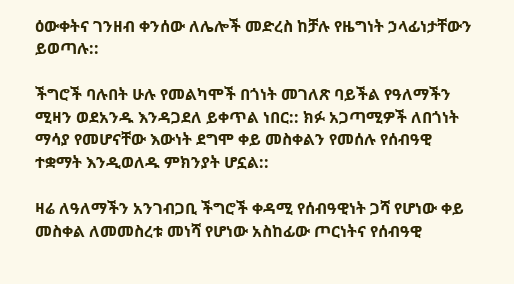ዕውቀትና ገንዘብ ቀንሰው ለሌሎች መድረስ ከቻሉ የዜግነት ኃላፊነታቸውን ይወጣሉ::

ችግሮች ባሉበት ሁሉ የመልካሞች በጎነት መገለጽ ባይችል የዓለማችን ሚዛን ወደአንዱ እንዳጋደለ ይቀጥል ነበር:: ክፉ አጋጣሚዎች ለበጎነት ማሳያ የመሆናቸው እውነት ደግሞ ቀይ መስቀልን የመሰሉ የሰብዓዊ ተቋማት እንዲወለዱ ምክንያት ሆኗል::

ዛሬ ለዓለማችን አንገብጋቢ ችግሮች ቀዳሚ የሰብዓዊነት ጋሻ የሆነው ቀይ መስቀል ለመመስረቱ መነሻ የሆነው አስከፊው ጦርነትና የሰብዓዊ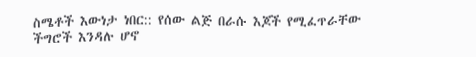ስሜቶች እውነታ ነበር:: የሰው ልጅ በራሱ እጆች የሚፈጥራቸው ችግሮች እንዳሉ ሆኖ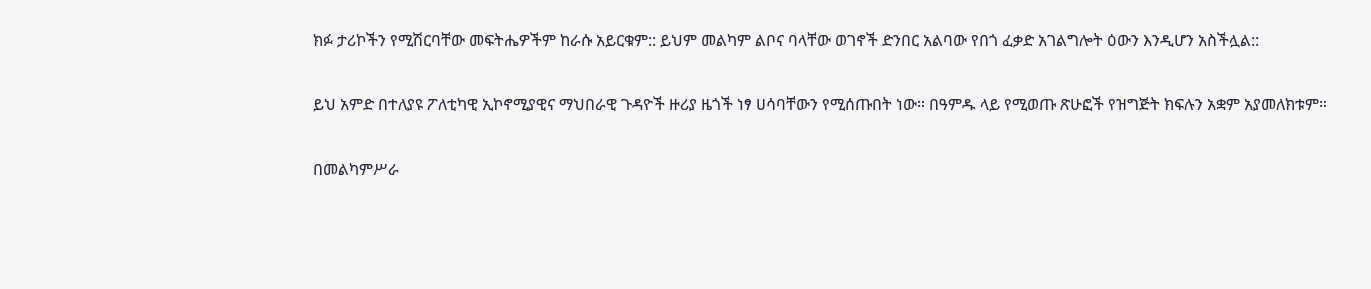ክፉ ታሪኮችን የሚሽርባቸው መፍትሔዎችም ከራሱ አይርቁም:: ይህም መልካም ልቦና ባላቸው ወገኖች ድንበር አልባው የበጎ ፈቃድ አገልግሎት ዕውን እንዲሆን አስችሏል::

ይህ አምድ በተለያዩ ፖለቲካዊ ኢኮኖሚያዊና ማህበራዊ ጉዳዮች ዙሪያ ዜጎች ነፃ ሀሳባቸውን የሚሰጡበት ነው። በዓምዱ ላይ የሚወጡ ጽሁፎች የዝግጅት ክፍሉን አቋም አያመለክቱም።

በመልካምሥራ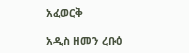አፈወርቅ

አዲስ ዘመን ረቡዕ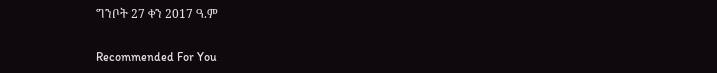ግንቦት 27 ቀን 2017 ዓ.ም

Recommended For You